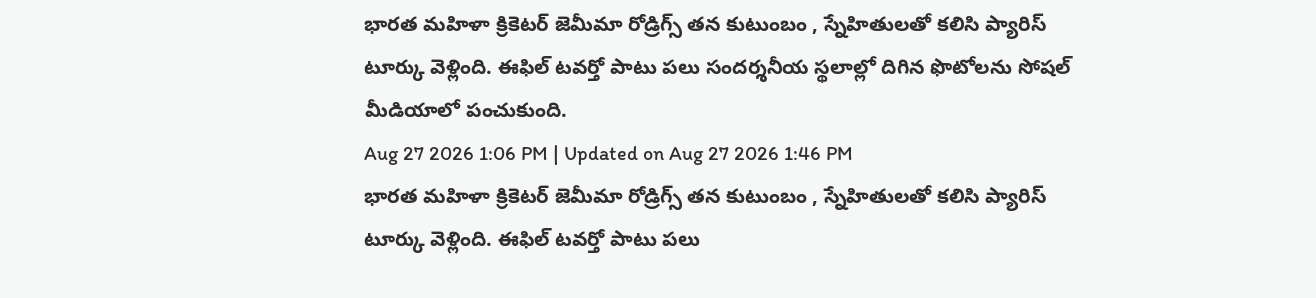భారత మహిళా క్రికెటర్ జెమీమా రోడ్రిగ్స్ తన కుటుంబం , స్నేహితులతో కలిసి ప్యారిస్ టూర్కు వెళ్లింది. ఈఫిల్ టవర్తో పాటు పలు సందర్శనీయ స్థలాల్లో దిగిన ఫొటోలను సోషల్ మీడియాలో పంచుకుంది.
Aug 27 2026 1:06 PM | Updated on Aug 27 2026 1:46 PM
భారత మహిళా క్రికెటర్ జెమీమా రోడ్రిగ్స్ తన కుటుంబం , స్నేహితులతో కలిసి ప్యారిస్ టూర్కు వెళ్లింది. ఈఫిల్ టవర్తో పాటు పలు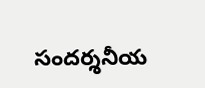సందర్శనీయ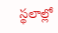స్థలాల్లో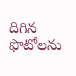దిగిన ఫొటోలను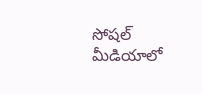సోషల్ మీడియాలో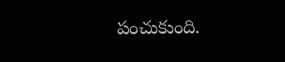పంచుకుంది.